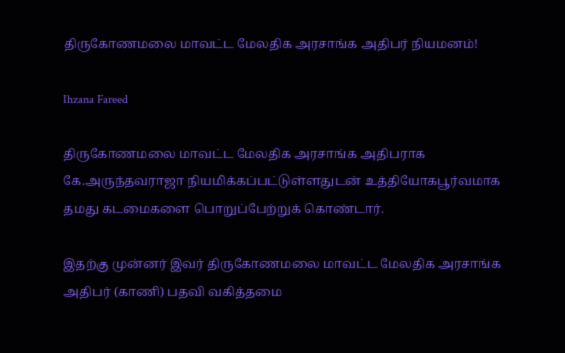திருகோணமலை மாவட்ட மேலதிக அரசாங்க அதிபர் நியமனம்!

Ihzana Fareed

திருகோணமலை மாவட்ட மேலதிக அரசாங்க அதிபராக கே.அருந்தவராஜா நியமிக்கப்பட்டுள்ளதுடன் உத்தியோகபூர்வமாக தமது கடமைகளை பொறுப்பேற்றுக் கொண்டார்.

இதற்கு முன்னர் இவர் திருகோணமலை மாவட்ட மேலதிக அரசாங்க அதிபர் (காணி) பதவி வகித்தமை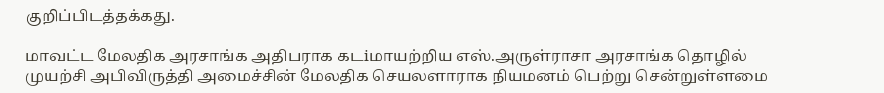குறிப்பிடத்தக்கது.

மாவட்ட மேலதிக அரசாங்க அதிபராக கடiமாயற்றிய எஸ்.அருள்ராசா அரசாங்க தொழில் முயற்சி அபிவிருத்தி அமைச்சின் மேலதிக செயலளாராக நியமனம் பெற்று சென்றுள்ளமை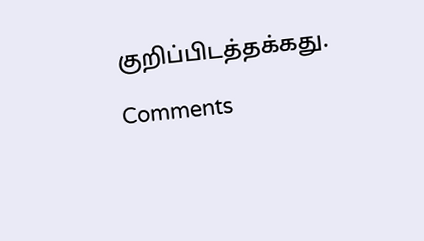குறிப்பிடத்தக்கது.

Comments